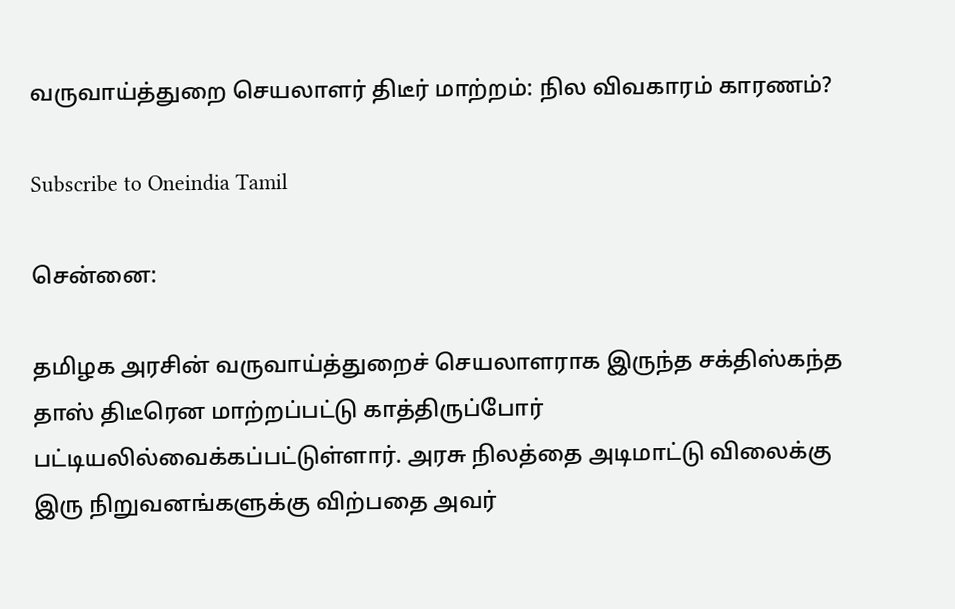வருவாய்த்துறை செயலாளர் திடீர் மாற்றம்: நில விவகாரம் காரணம்?

Subscribe to Oneindia Tamil

சென்னை:

தமிழக அரசின் வருவாய்த்துறைச் செயலாளராக இருந்த சக்திஸ்கந்த தாஸ் திடீரென மாற்றப்பட்டு காத்திருப்போர் பட்டியலில்வைக்கப்பட்டுள்ளார். அரசு நிலத்தை அடிமாட்டு விலைக்கு இரு நிறுவனங்களுக்கு விற்பதை அவர்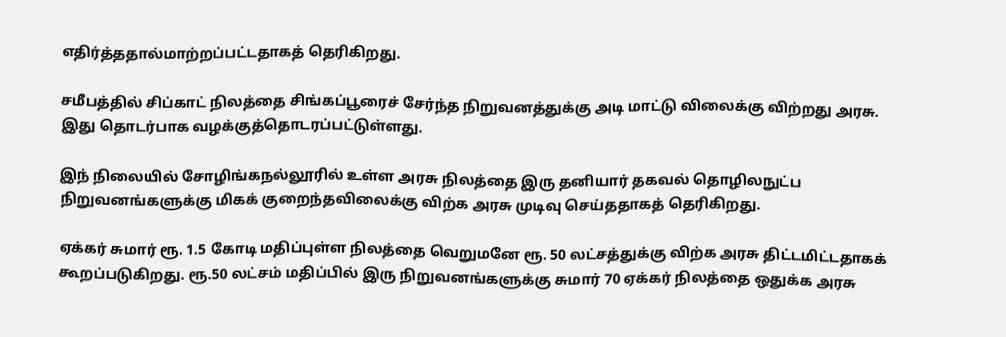எதிர்த்ததால்மாற்றப்பட்டதாகத் தெரிகிறது.

சமீபத்தில் சிப்காட் நிலத்தை சிங்கப்பூரைச் சேர்ந்த நிறுவனத்துக்கு அடி மாட்டு விலைக்கு விற்றது அரசு. இது தொடர்பாக வழக்குத்தொடரப்பட்டுள்ளது.

இந் நிலையில் சோழிங்கநல்லூரில் உள்ள அரசு நிலத்தை இரு தனியார் தகவல் தொழிலநுட்ப நிறுவனங்களுக்கு மிகக் குறைந்தவிலைக்கு விற்க அரசு முடிவு செய்ததாகத் தெரிகிறது.

ஏக்கர் சுமார் ரூ. 1.5 கோடி மதிப்புள்ள நிலத்தை வெறுமனே ரூ. 50 லட்சத்துக்கு விற்க அரசு திட்டமிட்டதாகக் கூறப்படுகிறது. ரூ.50 லட்சம் மதிப்பில் இரு நிறுவனங்களுக்கு சுமார் 70 ஏக்கர் நிலத்தை ஒதுக்க அரசு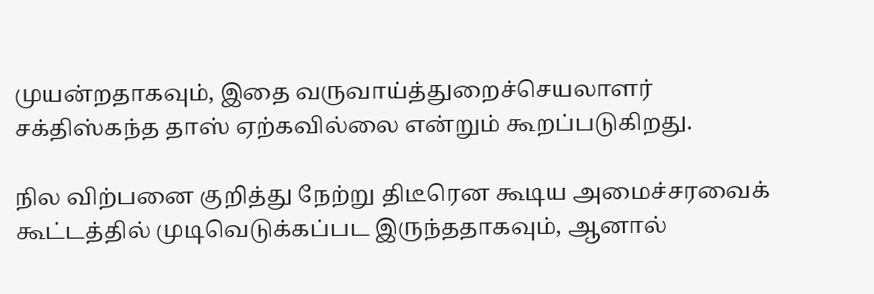முயன்றதாகவும், இதை வருவாய்த்துறைச்செயலாளர் சக்திஸ்கந்த தாஸ் ஏற்கவில்லை என்றும் கூறப்படுகிறது.

நில விற்பனை குறித்து நேற்று திடீரென கூடிய அமைச்சரவைக் கூட்டத்தில் முடிவெடுக்கப்பட இருந்ததாகவும், ஆனால்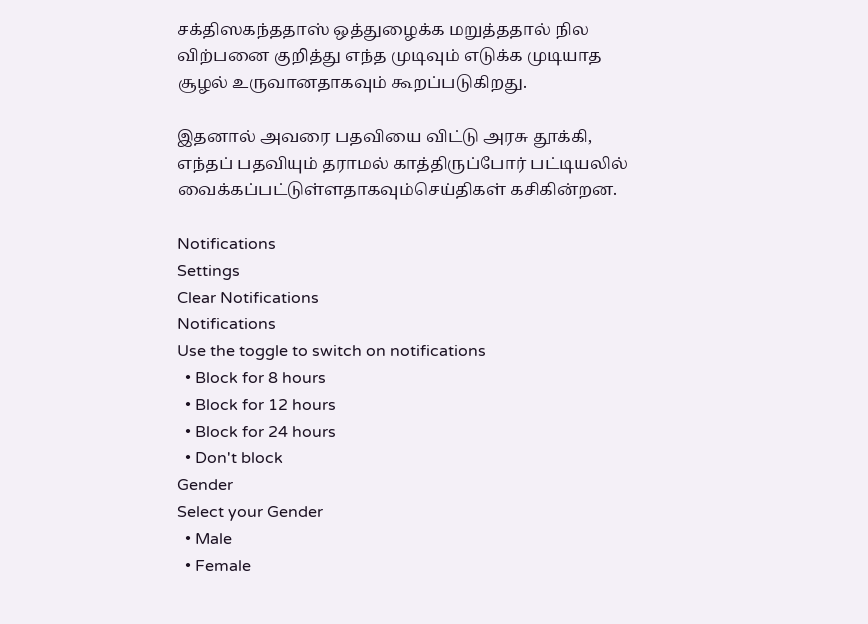சக்திஸகந்ததாஸ் ஒத்துழைக்க மறுத்ததால் நில விற்பனை குறித்து எந்த முடிவும் எடுக்க முடியாத சூழல் உருவானதாகவும் கூறப்படுகிறது.

இதனால் அவரை பதவியை விட்டு அரசு தூக்கி, எந்தப் பதவியும் தராமல் காத்திருப்போர் பட்டியலில் வைக்கப்பட்டுள்ளதாகவும்செய்திகள் கசிகின்றன.

Notifications
Settings
Clear Notifications
Notifications
Use the toggle to switch on notifications
  • Block for 8 hours
  • Block for 12 hours
  • Block for 24 hours
  • Don't block
Gender
Select your Gender
  • Male
  • Female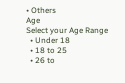• Others
Age
Select your Age Range
  • Under 18
  • 18 to 25
  • 26 to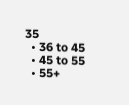35
  • 36 to 45
  • 45 to 55
  • 55+